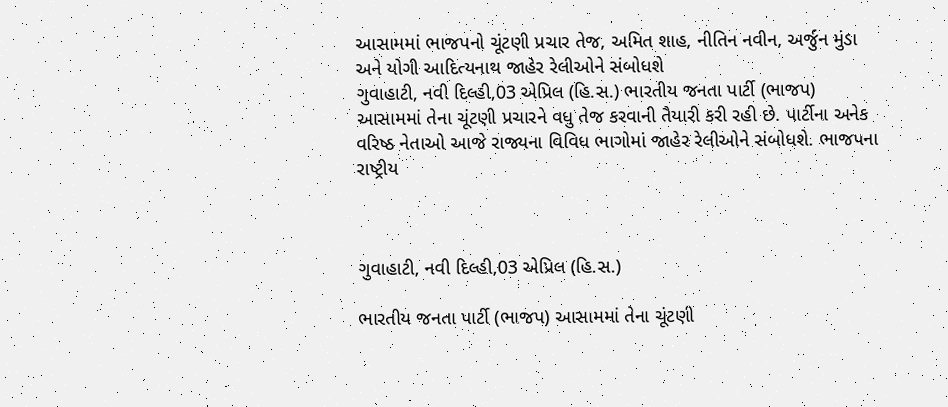આસામમાં ભાજપનો ચૂંટણી પ્રચાર તેજ, અમિત શાહ, નીતિન નવીન, અર્જુન મુંડા અને યોગી આદિત્યનાથ જાહેર રેલીઓને સંબોધશે
ગુવાહાટી, નવી દિલ્હી,03 એપ્રિલ (હિ.સ.) ભારતીય જનતા પાર્ટી (ભાજપ) આસામમાં તેના ચૂંટણી પ્રચારને વધુ તેજ કરવાની તૈયારી કરી રહી છે. પાર્ટીના અનેક વરિષ્ઠ નેતાઓ આજે રાજ્યના વિવિધ ભાગોમાં જાહેર રેલીઓને સંબોધશે. ભાજપના રાષ્ટ્રીય



ગુવાહાટી, નવી દિલ્હી,03 એપ્રિલ (હિ.સ.)

ભારતીય જનતા પાર્ટી (ભાજપ) આસામમાં તેના ચૂંટણી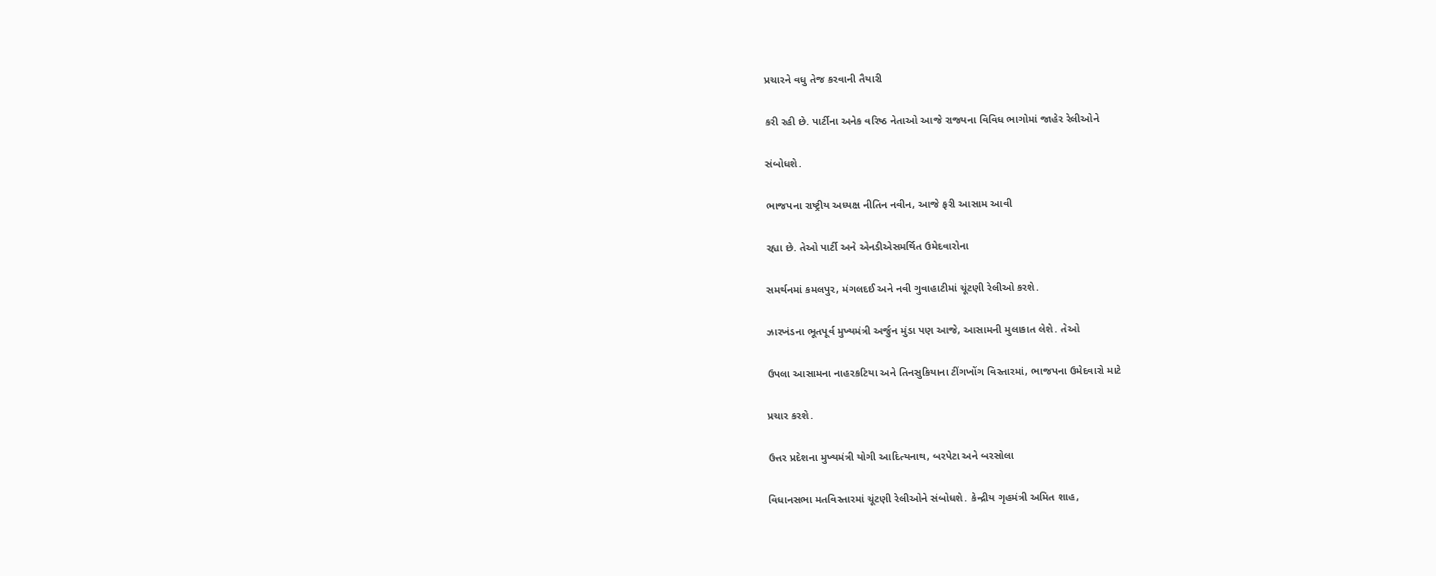પ્રચારને વધુ તેજ કરવાની તૈયારી

કરી રહી છે. પાર્ટીના અનેક વરિષ્ઠ નેતાઓ આજે રાજ્યના વિવિધ ભાગોમાં જાહેર રેલીઓને

સંબોધશે.

ભાજપના રાષ્ટ્રીય અધ્યક્ષ નીતિન નવીન, આજે ફરી આસામ આવી

રહ્યા છે. તેઓ પાર્ટી અને એનડીએસમર્થિત ઉમેદવારોના

સમર્થનમાં કમલપુર, મંગલદઈ અને નવી ગુવાહાટીમાં ચૂંટણી રેલીઓ કરશે.

ઝારખંડના ભૂતપૂર્વ મુખ્યમંત્રી અર્જુન મુંડા પણ આજે, આસામની મુલાકાત લેશે. તેઓ

ઉપલા આસામના નાહરકટિયા અને તિનસુકિયાના ટીંગખોંગ વિસ્તારમાં, ભાજપના ઉમેદવારો માટે

પ્રચાર કરશે.

ઉત્તર પ્રદેશના મુખ્યમંત્રી યોગી આદિત્યનાથ, બરપેટા અને બરસોલા

વિધાનસભા મતવિસ્તારમાં ચૂંટણી રેલીઓને સંબોધશે. કેન્દ્રીય ગૃહમંત્રી અમિત શાહ,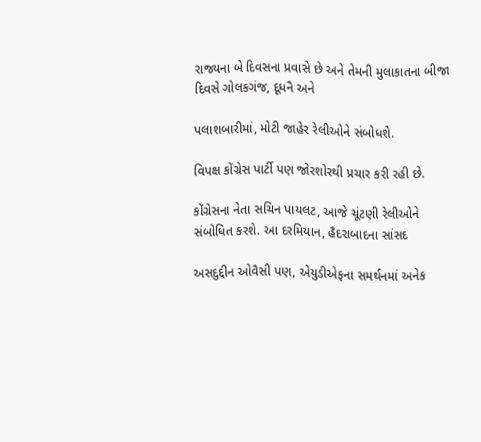રાજ્યના બે દિવસના પ્રવાસે છે અને તેમની મુલાકાતના બીજા દિવસે ગોલકગંજ, દૂધનૈ અને

પલાશબારીમાં, મોટી જાહેર રેલીઓને સંબોધશે.

વિપક્ષ કોંગ્રેસ પાર્ટી પણ જોરશોરથી પ્રચાર કરી રહી છે.

કોંગ્રેસના નેતા સચિન પાયલટ, આજે ચૂંટણી રેલીઓને સંબોધિત કરશે. આ દરમિયાન, હૈદરાબાદના સાંસદ

અસદુદ્દીન ઓવૈસી પણ, એયુડીએફના સમર્થનમાં અનેક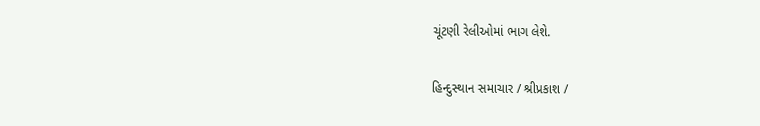ચૂંટણી રેલીઓમાં ભાગ લેશે.

હિન્દુસ્થાન સમાચાર / શ્રીપ્રકાશ /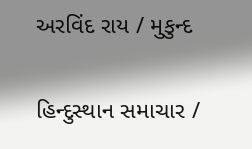અરવિંદ રાય / મુકુન્દ

હિન્દુસ્થાન સમાચાર /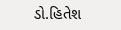ડો.હિતેશ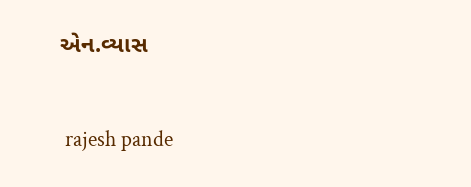એન.વ્યાસ


 rajesh pande